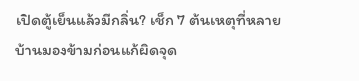เปิดตู้เย็นแล้วมีกลิ่น? เช็ก 7 ต้นเหตุที่หลายบ้านมองข้ามก่อนแก้ผิดจุด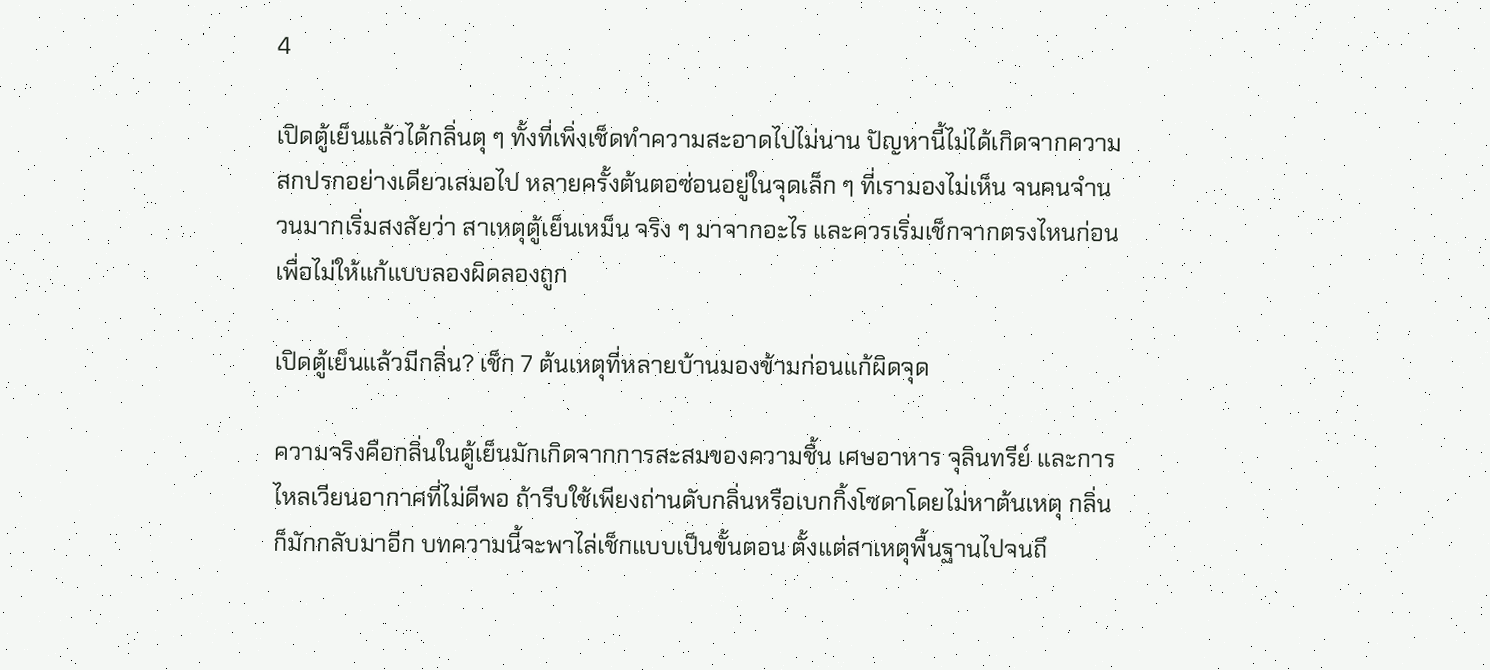4

เปิดตู้เย็นแล้วได้กลิ่นตุ ๆ ทั้งที่เพิ่งเช็ดทำความสะอาดไปไม่นาน ปัญหานี้ไม่ได้เกิดจากความสกปรกอย่างเดียวเสมอไป หลายครั้งต้นตอซ่อนอยู่ในจุดเล็ก ๆ ที่เรามองไม่เห็น จนคนจำนวนมากเริ่มสงสัยว่า สาเหตุตู้เย็นเหม็น จริง ๆ มาจากอะไร และควรเริ่มเช็กจากตรงไหนก่อนเพื่อไม่ให้แก้แบบลองผิดลองถูก

เปิดตู้เย็นแล้วมีกลิ่น? เช็ก 7 ต้นเหตุที่หลายบ้านมองข้ามก่อนแก้ผิดจุด

ความจริงคือกลิ่นในตู้เย็นมักเกิดจากการสะสมของความชื้น เศษอาหาร จุลินทรีย์ และการไหลเวียนอากาศที่ไม่ดีพอ ถ้ารีบใช้เพียงถ่านดับกลิ่นหรือเบกกิ้งโซดาโดยไม่หาต้นเหตุ กลิ่นก็มักกลับมาอีก บทความนี้จะพาไล่เช็กแบบเป็นขั้นตอน ตั้งแต่สาเหตุพื้นฐานไปจนถึ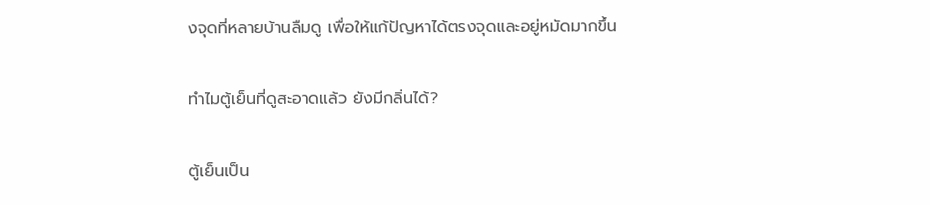งจุดที่หลายบ้านลืมดู เพื่อให้แก้ปัญหาได้ตรงจุดและอยู่หมัดมากขึ้น

ทำไมตู้เย็นที่ดูสะอาดแล้ว ยังมีกลิ่นได้?

ตู้เย็นเป็น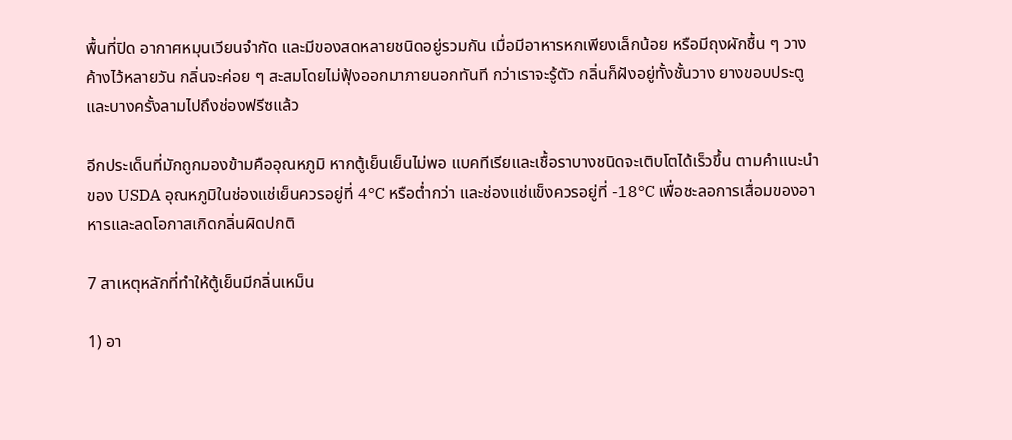พื้นที่ปิด อากาศหมุนเวียนจำกัด และมีของสดหลายชนิดอยู่รวมกัน เมื่อมีอาหารหกเพียงเล็กน้อย หรือมีถุงผักชื้น ๆ วางค้างไว้หลายวัน กลิ่นจะค่อย ๆ สะสมโดยไม่ฟุ้งออกมาภายนอกทันที กว่าเราจะรู้ตัว กลิ่นก็ฝังอยู่ทั้งชั้นวาง ยางขอบประตู และบางครั้งลามไปถึงช่องฟรีซแล้ว

อีกประเด็นที่มักถูกมองข้ามคืออุณหภูมิ หากตู้เย็นเย็นไม่พอ แบคทีเรียและเชื้อราบางชนิดจะเติบโตได้เร็วขึ้น ตามคำแนะนำของ USDA อุณหภูมิในช่องแช่เย็นควรอยู่ที่ 4°C หรือต่ำกว่า และช่องแช่แข็งควรอยู่ที่ -18°C เพื่อชะลอการเสื่อมของอาหารและลดโอกาสเกิดกลิ่นผิดปกติ

7 สาเหตุหลักที่ทำให้ตู้เย็นมีกลิ่นเหม็น

1) อา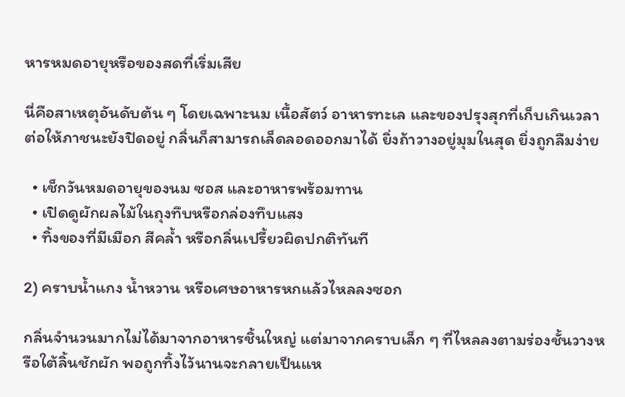หารหมดอายุหรือของสดที่เริ่มเสีย

นี่คือสาเหตุอันดับต้น ๆ โดยเฉพาะนม เนื้อสัตว์ อาหารทะเล และของปรุงสุกที่เก็บเกินเวลา ต่อให้ภาชนะยังปิดอยู่ กลิ่นก็สามารถเล็ดลอดออกมาได้ ยิ่งถ้าวางอยู่มุมในสุด ยิ่งถูกลืมง่าย

  • เช็กวันหมดอายุของนม ซอส และอาหารพร้อมทาน
  • เปิดดูผักผลไม้ในถุงทึบหรือกล่องทึบแสง
  • ทิ้งของที่มีเมือก สีคล้ำ หรือกลิ่นเปรี้ยวผิดปกติทันที

2) คราบน้ำแกง น้ำหวาน หรือเศษอาหารหกแล้วไหลลงซอก

กลิ่นจำนวนมากไม่ได้มาจากอาหารชิ้นใหญ่ แต่มาจากคราบเล็ก ๆ ที่ไหลลงตามร่องชั้นวางหรือใต้ลิ้นชักผัก พอถูกทิ้งไว้นานจะกลายเป็นแห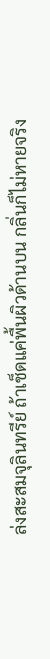ล่งสะสมจุลินทรีย์ ถ้าเช็ดแค่พื้นผิวด้านบน กลิ่นก็ไม่หายจริง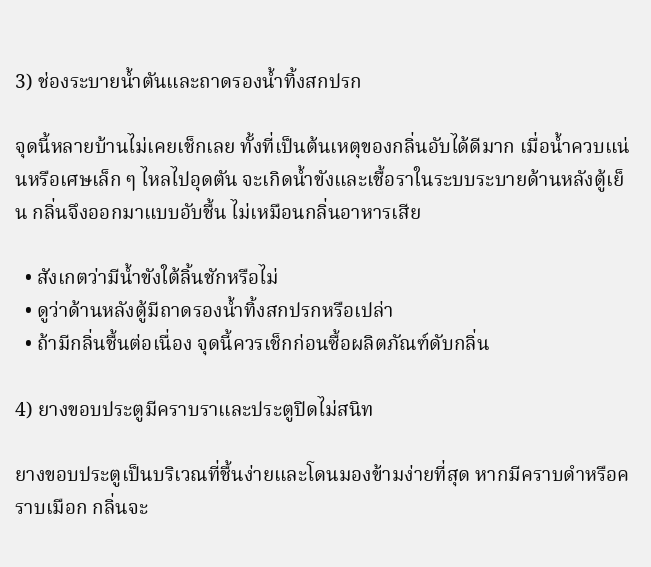3) ช่องระบายน้ำตันและถาดรองน้ำทิ้งสกปรก

จุดนี้หลายบ้านไม่เคยเช็กเลย ทั้งที่เป็นต้นเหตุของกลิ่นอับได้ดีมาก เมื่อน้ำควบแน่นหรือเศษเล็ก ๆ ไหลไปอุดตัน จะเกิดน้ำขังและเชื้อราในระบบระบายด้านหลังตู้เย็น กลิ่นจึงออกมาแบบอับชื้น ไม่เหมือนกลิ่นอาหารเสีย

  • สังเกตว่ามีน้ำขังใต้ลิ้นชักหรือไม่
  • ดูว่าด้านหลังตู้มีถาดรองน้ำทิ้งสกปรกหรือเปล่า
  • ถ้ามีกลิ่นชื้นต่อเนื่อง จุดนี้ควรเช็กก่อนซื้อผลิตภัณฑ์ดับกลิ่น

4) ยางขอบประตูมีคราบราและประตูปิดไม่สนิท

ยางขอบประตูเป็นบริเวณที่ชื้นง่ายและโดนมองข้ามง่ายที่สุด หากมีคราบดำหรือคราบเมือก กลิ่นจะ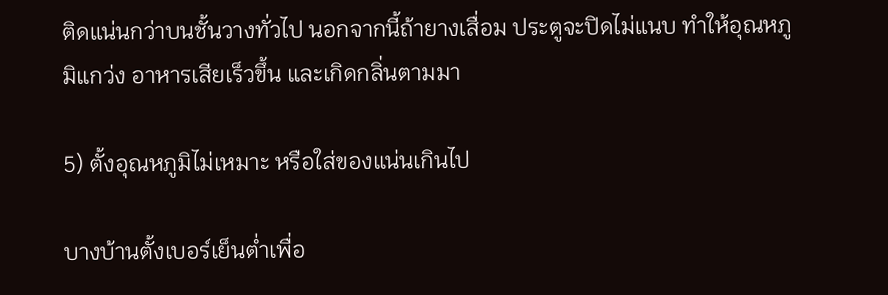ติดแน่นกว่าบนชั้นวางทั่วไป นอกจากนี้ถ้ายางเสื่อม ประตูจะปิดไม่แนบ ทำให้อุณหภูมิแกว่ง อาหารเสียเร็วขึ้น และเกิดกลิ่นตามมา

5) ตั้งอุณหภูมิไม่เหมาะ หรือใส่ของแน่นเกินไป

บางบ้านตั้งเบอร์เย็นต่ำเพื่อ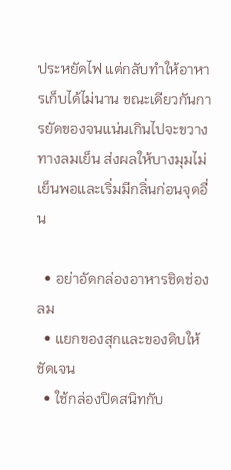ประหยัดไฟ แต่กลับทำให้อาหารเก็บได้ไม่นาน ขณะเดียวกันการยัดของจนแน่นเกินไปจะขวางทางลมเย็น ส่งผลให้บางมุมไม่เย็นพอและเริ่มมีกลิ่นก่อนจุดอื่น

  • อย่าอัดกล่องอาหารชิดช่องลม
  • แยกของสุกและของดิบให้ชัดเจน
  • ใช้กล่องปิดสนิทกับ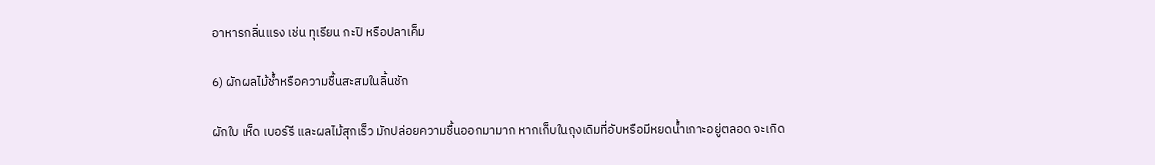อาหารกลิ่นแรง เช่น ทุเรียน กะปิ หรือปลาเค็ม

6) ผักผลไม้ช้ำหรือความชื้นสะสมในลิ้นชัก

ผักใบ เห็ด เบอร์รี และผลไม้สุกเร็ว มักปล่อยความชื้นออกมามาก หากเก็บในถุงเดิมที่อับหรือมีหยดน้ำเกาะอยู่ตลอด จะเกิด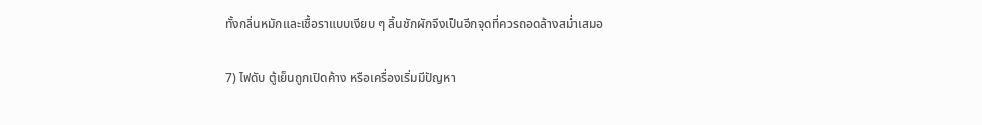ทั้งกลิ่นหมักและเชื้อราแบบเงียบ ๆ ลิ้นชักผักจึงเป็นอีกจุดที่ควรถอดล้างสม่ำเสมอ

7) ไฟดับ ตู้เย็นถูกเปิดค้าง หรือเครื่องเริ่มมีปัญหา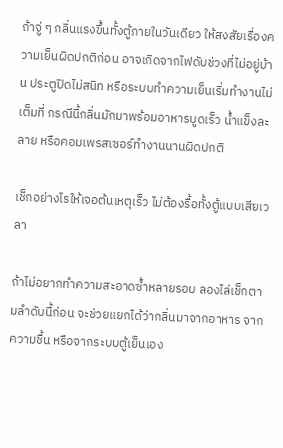ถ้าจู่ ๆ กลิ่นแรงขึ้นทั้งตู้ภายในวันเดียว ให้สงสัยเรื่องความเย็นผิดปกติก่อน อาจเกิดจากไฟดับช่วงที่ไม่อยู่บ้าน ประตูปิดไม่สนิท หรือระบบทำความเย็นเริ่มทำงานไม่เต็มที่ กรณีนี้กลิ่นมักมาพร้อมอาหารบูดเร็ว น้ำแข็งละลาย หรือคอมเพรสเซอร์ทำงานนานผิดปกติ

เช็กอย่างไรให้เจอต้นเหตุเร็ว ไม่ต้องรื้อทั้งตู้แบบเสียเวลา

ถ้าไม่อยากทำความสะอาดซ้ำหลายรอบ ลองไล่เช็กตามลำดับนี้ก่อน จะช่วยแยกได้ว่ากลิ่นมาจากอาหาร จากความชื้น หรือจากระบบตู้เย็นเอง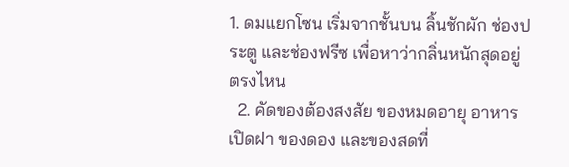1. ดมแยกโซน เริ่มจากชั้นบน ลิ้นชักผัก ช่องประตู และช่องฟรีซ เพื่อหาว่ากลิ่นหนักสุดอยู่ตรงไหน
  2. คัดของต้องสงสัย ของหมดอายุ อาหารเปิดฝา ของดอง และของสดที่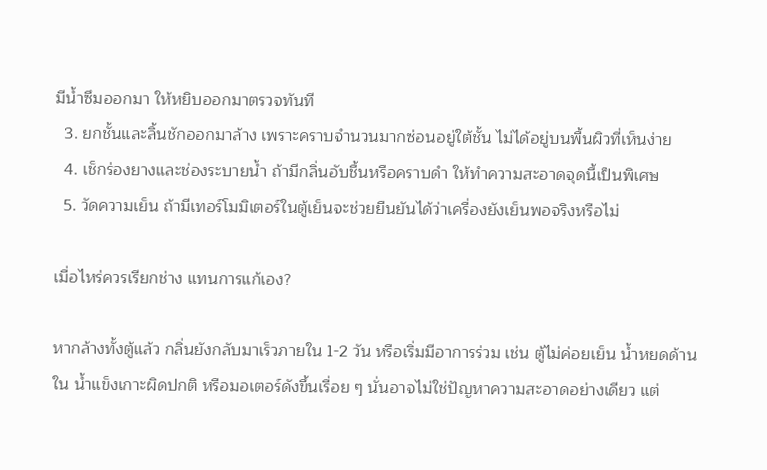มีน้ำซึมออกมา ให้หยิบออกมาตรวจทันที
  3. ยกชั้นและลิ้นชักออกมาล้าง เพราะคราบจำนวนมากซ่อนอยู่ใต้ชั้น ไม่ได้อยู่บนพื้นผิวที่เห็นง่าย
  4. เช็กร่องยางและช่องระบายน้ำ ถ้ามีกลิ่นอับชื้นหรือคราบดำ ให้ทำความสะอาดจุดนี้เป็นพิเศษ
  5. วัดความเย็น ถ้ามีเทอร์โมมิเตอร์ในตู้เย็นจะช่วยยืนยันได้ว่าเครื่องยังเย็นพอจริงหรือไม่

เมื่อไหร่ควรเรียกช่าง แทนการแก้เอง?

หากล้างทั้งตู้แล้ว กลิ่นยังกลับมาเร็วภายใน 1-2 วัน หรือเริ่มมีอาการร่วม เช่น ตู้ไม่ค่อยเย็น น้ำหยดด้านใน น้ำแข็งเกาะผิดปกติ หรือมอเตอร์ดังขึ้นเรื่อย ๆ นั่นอาจไม่ใช่ปัญหาความสะอาดอย่างเดียว แต่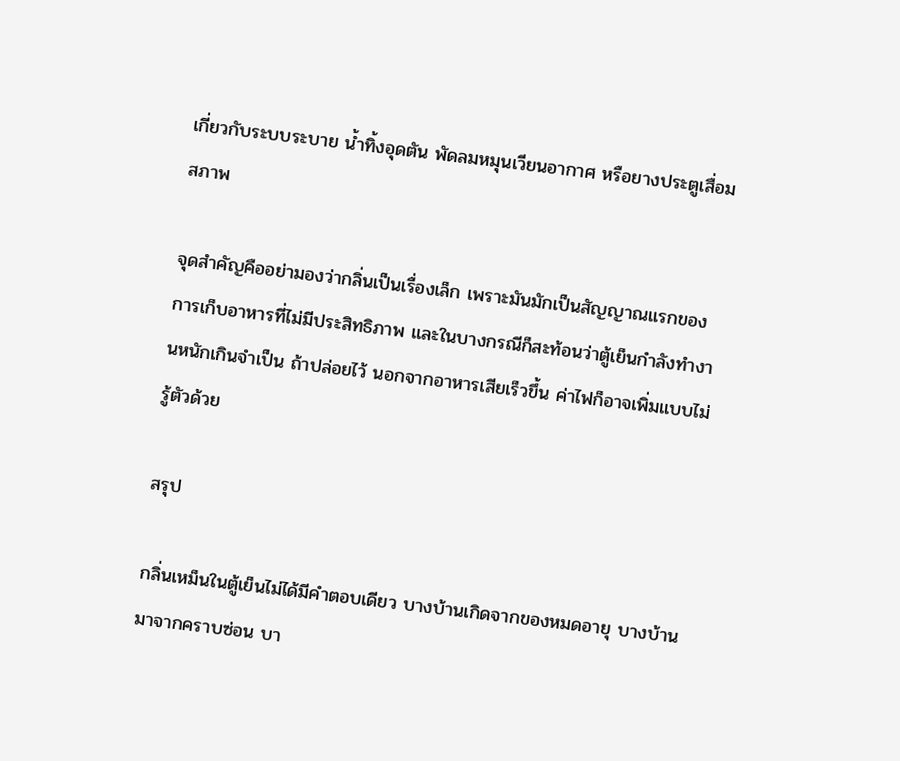เกี่ยวกับระบบระบาย น้ำทิ้งอุดตัน พัดลมหมุนเวียนอากาศ หรือยางประตูเสื่อมสภาพ

จุดสำคัญคืออย่ามองว่ากลิ่นเป็นเรื่องเล็ก เพราะมันมักเป็นสัญญาณแรกของการเก็บอาหารที่ไม่มีประสิทธิภาพ และในบางกรณีก็สะท้อนว่าตู้เย็นกำลังทำงานหนักเกินจำเป็น ถ้าปล่อยไว้ นอกจากอาหารเสียเร็วขึ้น ค่าไฟก็อาจเพิ่มแบบไม่รู้ตัวด้วย

สรุป

กลิ่นเหม็นในตู้เย็นไม่ได้มีคำตอบเดียว บางบ้านเกิดจากของหมดอายุ บางบ้านมาจากคราบซ่อน บา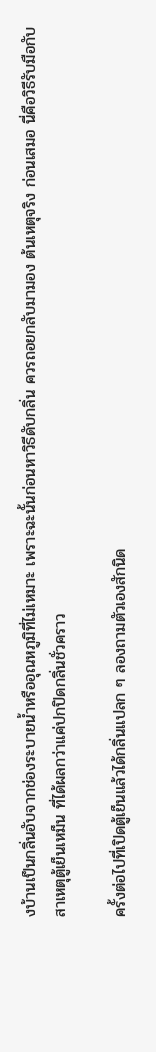งบ้านเป็นกลิ่นอับจากช่องระบายน้ำหรืออุณหภูมิที่ไม่เหมาะ เพราะฉะนั้นก่อนหาวิธีดับกลิ่น ควรถอยกลับมามอง ต้นเหตุจริง ก่อนเสมอ นี่คือวิธีรับมือกับ สาเหตุตู้เย็นเหม็น ที่ได้ผลกว่าแค่ปกปิดกลิ่นชั่วคราว

ครั้งต่อไปที่เปิดตู้เย็นแล้วได้กลิ่นแปลก ๆ ลองถามตัวเองสักนิด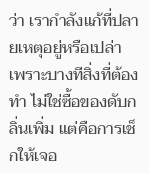ว่า เรากำลังแก้ที่ปลายเหตุอยู่หรือเปล่า เพราะบางทีสิ่งที่ต้องทำ ไม่ใช่ซื้อของดับกลิ่นเพิ่ม แต่คือการเช็กให้เจอ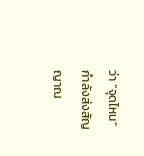ว่า “จุดไหน” กำลังส่งสัญญาณ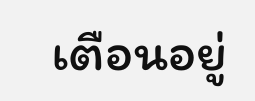เตือนอยู่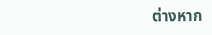ต่างหาก